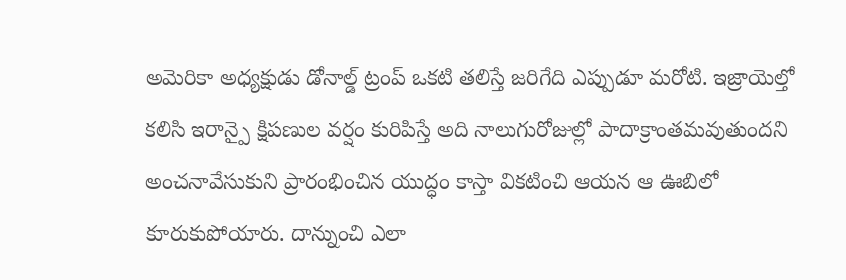అమెరికా అధ్యక్షుడు డోనాల్డ్ ట్రంప్ ఒకటి తలిస్తే జరిగేది ఎప్పుడూ మరోటి. ఇజ్రాయెల్తో కలిసి ఇరాన్పై క్షిపణుల వర్షం కురిపిస్తే అది నాలుగురోజుల్లో పాదాక్రాంతమవుతుందని అంచనావేసుకుని ప్రారంభించిన యుద్ధం కాస్తా వికటించి ఆయన ఆ ఊబిలో కూరుకుపోయారు. దాన్నుంచి ఎలా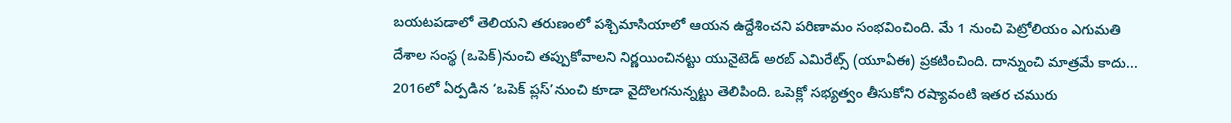బయటపడాలో తెలియని తరుణంలో పశ్చిమాసియాలో ఆయన ఉద్దేశించని పరిణామం సంభవించింది. మే 1 నుంచి పెట్రోలియం ఎగుమతి దేశాల సంస్థ (ఒపెక్)నుంచి తప్పుకోవాలని నిర్ణయించినట్టు యునైటెడ్ అరబ్ ఎమిరేట్స్ (యూఏఈ) ప్రకటించింది. దాన్నుంచి మాత్రమే కాదు... 2016లో ఏర్పడిన ‘ఒపెక్ ప్లస్’నుంచి కూడా వైదొలగనున్నట్టు తెలిపింది. ఒపెక్లో సభ్యత్వం తీసుకోని రష్యావంటి ఇతర చమురు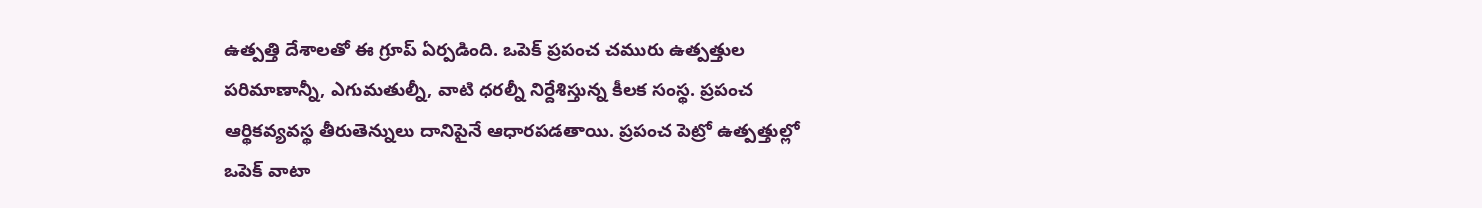ఉత్పత్తి దేశాలతో ఈ గ్రూప్ ఏర్పడింది. ఒపెక్ ప్రపంచ చమురు ఉత్పత్తుల పరిమాణాన్నీ, ఎగుమతుల్నీ, వాటి ధరల్నీ నిర్దేశిస్తున్న కీలక సంస్థ. ప్రపంచ ఆర్థికవ్యవస్థ తీరుతెన్నులు దానిపైనే ఆధారపడతాయి. ప్రపంచ పెట్రో ఉత్పత్తుల్లో ఒపెక్ వాటా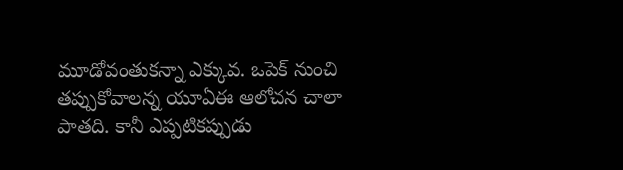మూడోవంతుకన్నా ఎక్కువ. ఒపెక్ నుంచి తప్పుకోవాలన్న యూఏఈ ఆలోచన చాలా పాతది. కానీ ఎప్పటికప్పుడు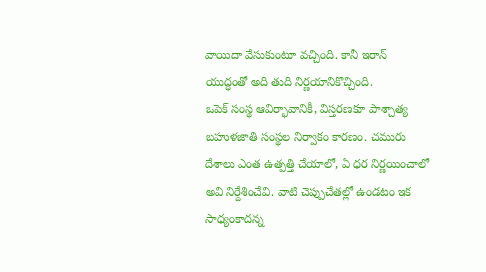వాయిదా వేసుకుంటూ వచ్చింది. కానీ ఇరాన్ యుద్ధంతో అది తుది నిర్ణయానికొచ్చింది.
ఒపెక్ సంస్థ ఆవిర్భావానికీ, విస్తరణకూ పాశ్చాత్య బహుళజాతి సంస్థల నిర్వాకం కారణం. చమురు దేశాలు ఎంత ఉత్పత్తి చేయాలో, ఏ ధర నిర్ణయించాలో అవి నిర్దేశించేవి. వాటి చెప్పుచేతల్లో ఉండటం ఇక సాధ్యంకాదన్న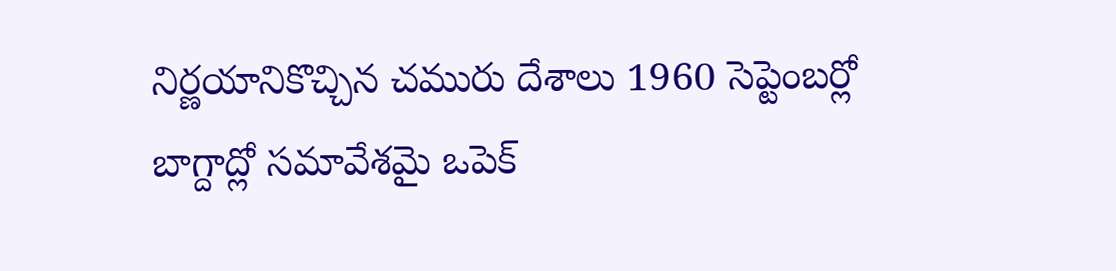నిర్ణయానికొచ్చిన చమురు దేశాలు 1960 సెప్టెంబర్లో బాగ్దాద్లో సమావేశమై ఒపెక్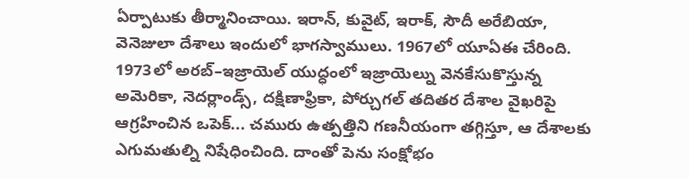ఏర్పాటుకు తీర్మానించాయి. ఇరాన్, కువైట్, ఇరాక్, సౌదీ అరేబియా, వెనెజులా దేశాలు ఇందులో భాగస్వాములు. 1967లో యూఏఈ చేరింది. 1973లో అరబ్–ఇజ్రాయెల్ యుద్ధంలో ఇజ్రాయెల్ను వెనకేసుకొస్తున్న అమెరికా, నెదర్లాండ్స్, దక్షిణాఫ్రికా, పోర్చుగల్ తదితర దేశాల వైఖరిపై ఆగ్రహించిన ఒపెక్... చమురు ఉత్పత్తిని గణనీయంగా తగ్గిస్తూ, ఆ దేశాలకు ఎగుమతుల్ని నిషేధించింది. దాంతో పెను సంక్షోభం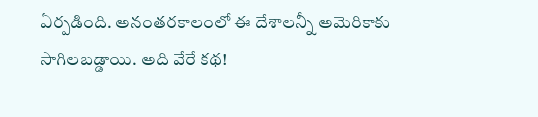ఏర్పడింది. అనంతరకాలంలో ఈ దేశాలన్నీ అమెరికాకు సాగిలబడ్డాయి. అది వేరే కథ!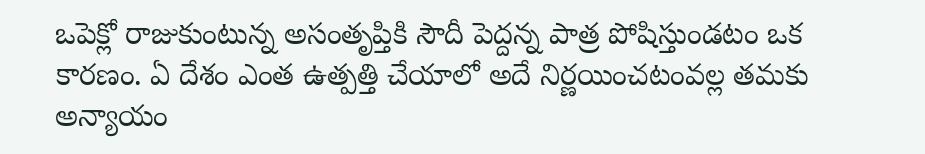ఒపెక్లో రాజుకుంటున్న అసంతృప్తికి సౌదీ పెద్దన్న పాత్ర పోషిస్తుండటం ఒక కారణం. ఏ దేశం ఎంత ఉత్పత్తి చేయాలో అదే నిర్ణయించటంవల్ల తమకు అన్యాయం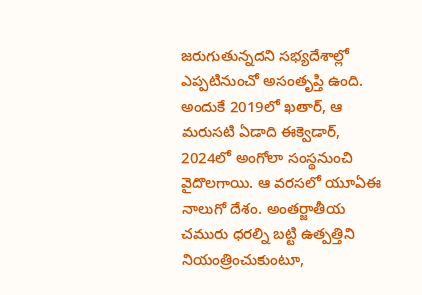జరుగుతున్నదని సభ్యదేశాల్లో ఎప్పటినుంచో అసంతృప్తి ఉంది. అందుకే 2019లో ఖతార్, ఆ మరుసటి ఏడాది ఈక్వెడార్, 2024లో అంగోలా సంస్థనుంచి వైదొలగాయి. ఆ వరసలో యూఏఈ నాలుగో దేశం. అంతర్జాతీయ చమురు ధరల్ని బట్టి ఉత్పత్తిని నియంత్రించుకుంటూ,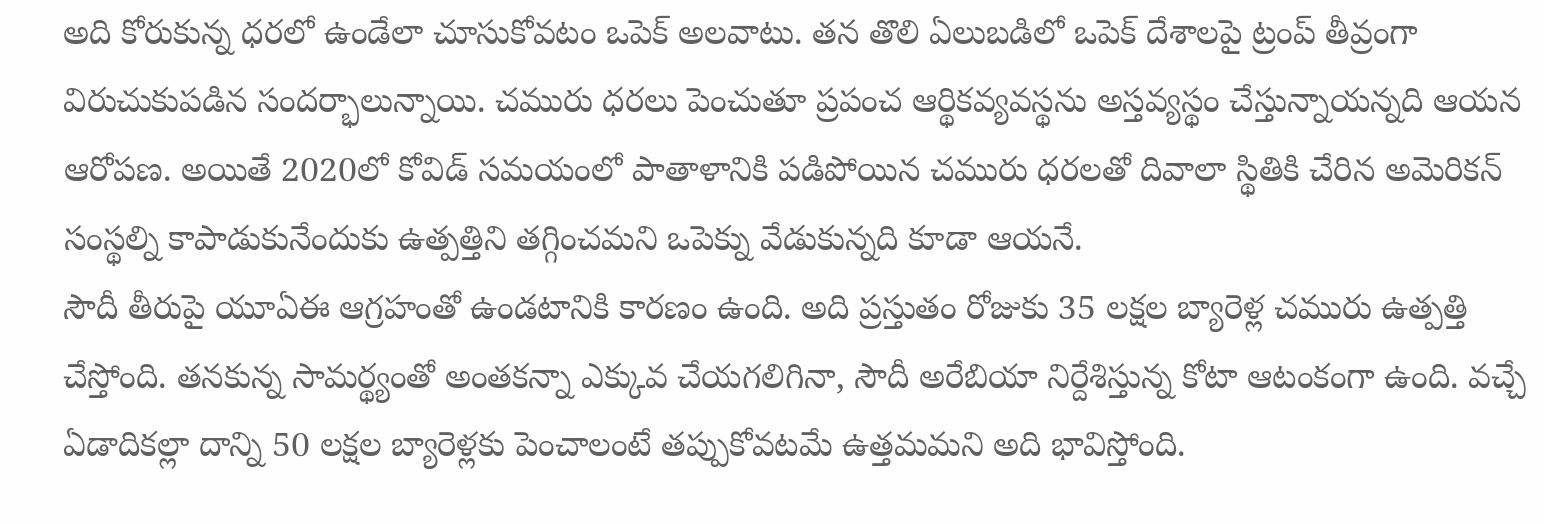అది కోరుకున్న ధరలో ఉండేలా చూసుకోవటం ఒపెక్ అలవాటు. తన తొలి ఏలుబడిలో ఒపెక్ దేశాలపై ట్రంప్ తీవ్రంగా విరుచుకుపడిన సందర్భాలున్నాయి. చమురు ధరలు పెంచుతూ ప్రపంచ ఆర్థికవ్యవస్థను అస్తవ్యస్థం చేస్తున్నాయన్నది ఆయన ఆరోపణ. అయితే 2020లో కోవిడ్ సమయంలో పాతాళానికి పడిపోయిన చమురు ధరలతో దివాలా స్థితికి చేరిన అమెరికన్ సంస్థల్ని కాపాడుకునేందుకు ఉత్పత్తిని తగ్గించమని ఒపెక్ను వేడుకున్నది కూడా ఆయనే.
సౌదీ తీరుపై యూఏఈ ఆగ్రహంతో ఉండటానికి కారణం ఉంది. అది ప్రస్తుతం రోజుకు 35 లక్షల బ్యారెళ్ల చమురు ఉత్పత్తి చేస్తోంది. తనకున్న సామర్థ్యంతో అంతకన్నా ఎక్కువ చేయగలిగినా, సౌదీ అరేబియా నిర్దేశిస్తున్న కోటా ఆటంకంగా ఉంది. వచ్చే ఏడాదికల్లా దాన్ని 50 లక్షల బ్యారెళ్లకు పెంచాలంటే తప్పుకోవటమే ఉత్తమమని అది భావిస్తోంది.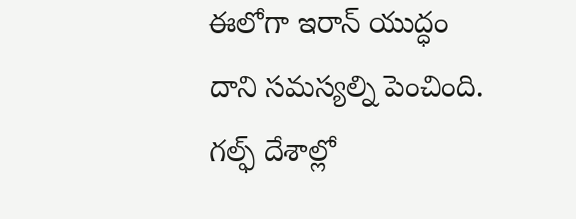ఈలోగా ఇరాన్ యుద్ధం దాని సమస్యల్ని పెంచింది. గల్ఫ్ దేశాల్లో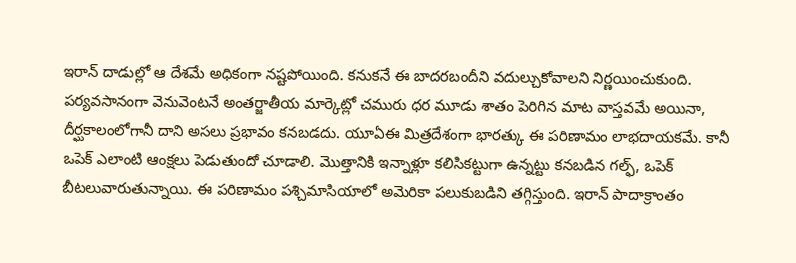ఇరాన్ దాడుల్లో ఆ దేశమే అధికంగా నష్టపోయింది. కనుకనే ఈ బాదరబందీని వదుల్చుకోవాలని నిర్ణయించుకుంది. పర్యవసానంగా వెనువెంటనే అంతర్జాతీయ మార్కెట్లో చమురు ధర మూడు శాతం పెరిగిన మాట వాస్తవమే అయినా, దీర్ఘకాలంలోగానీ దాని అసలు ప్రభావం కనబడదు. యూఏఈ మిత్రదేశంగా భారత్కు ఈ పరిణామం లాభదాయకమే. కానీ ఒపెక్ ఎలాంటి ఆంక్షలు పెడుతుందో చూడాలి. మొత్తానికి ఇన్నాళ్లూ కలిసికట్టుగా ఉన్నట్టు కనబడిన గల్ఫ్, ఒపెక్ బీటలువారుతున్నాయి. ఈ పరిణామం పశ్చిమాసియాలో అమెరికా పలుకుబడిని తగ్గిస్తుంది. ఇరాన్ పాదాక్రాంతం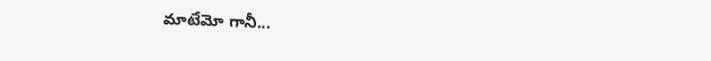మాటేమో గానీ...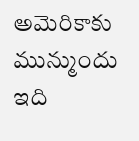అమెరికాకు మున్ముందు ఇది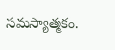సమస్యాత్మకం.